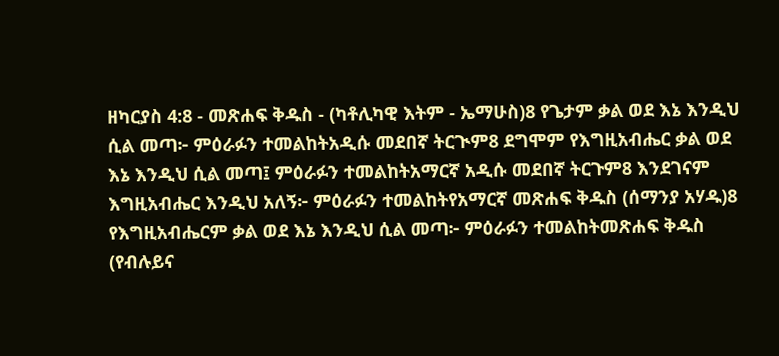ዘካርያስ 4:8 - መጽሐፍ ቅዱስ - (ካቶሊካዊ እትም - ኤማሁስ)8 የጌታም ቃል ወደ እኔ እንዲህ ሲል መጣ፦ ምዕራፉን ተመልከትአዲሱ መደበኛ ትርጒም8 ደግሞም የእግዚአብሔር ቃል ወደ እኔ እንዲህ ሲል መጣ፤ ምዕራፉን ተመልከትአማርኛ አዲሱ መደበኛ ትርጉም8 እንደገናም እግዚአብሔር እንዲህ አለኝ፦ ምዕራፉን ተመልከትየአማርኛ መጽሐፍ ቅዱስ (ሰማንያ አሃዱ)8 የእግዚአብሔርም ቃል ወደ እኔ እንዲህ ሲል መጣ፦ ምዕራፉን ተመልከትመጽሐፍ ቅዱስ (የብሉይና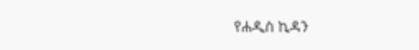የሐዲስ ኪዳን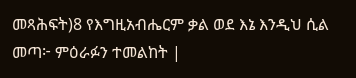መጻሕፍት)8 የእግዚአብሔርም ቃል ወደ እኔ እንዲህ ሲል መጣ፦ ምዕራፉን ተመልከት |